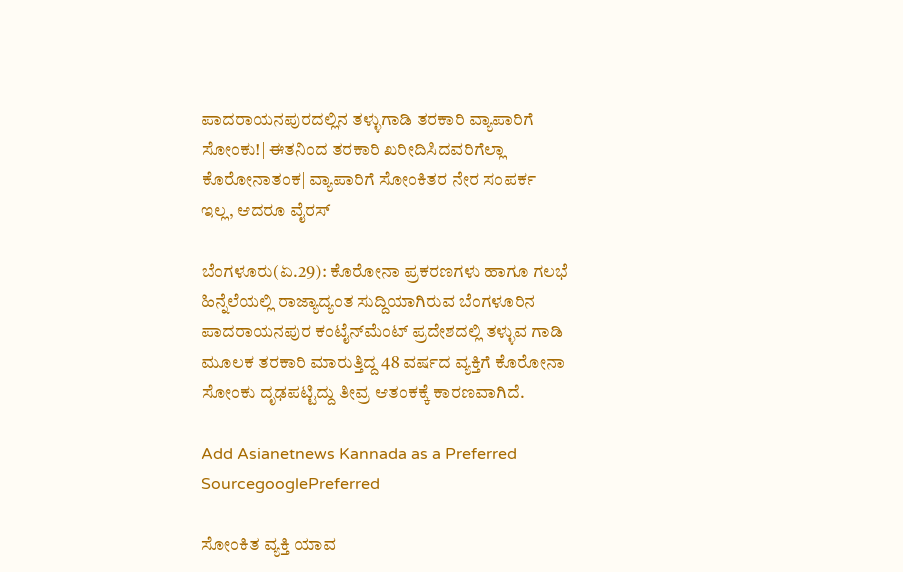ಪಾದರಾಯನಪುರದಲ್ಲಿನ ತಳ್ಳುಗಾಡಿ ತರಕಾರಿ ವ್ಯಾಪಾರಿಗೆ ಸೋಂಕು!| ಈತನಿಂದ ತರಕಾರಿ ಖರೀದಿಸಿದವರಿಗೆಲ್ಲಾ ಕೊರೋನಾತಂಕ| ವ್ಯಾಪಾರಿಗೆ ಸೋಂಕಿತರ ನೇರ ಸಂಪರ್ಕ ಇಲ್ಲ, ಆದರೂ ವೈರಸ್‌

ಬೆಂಗಳೂರು(ಏ.29): ಕೊರೋನಾ ಪ್ರಕರಣಗಳು ಹಾಗೂ ಗಲಭೆ ಹಿನ್ನೆಲೆಯಲ್ಲಿ ರಾಜ್ಯಾದ್ಯಂತ ಸುದ್ದಿಯಾಗಿರುವ ಬೆಂಗಳೂರಿನ ಪಾದರಾಯನಪುರ ಕಂಟೈನ್‌ಮೆಂಟ್‌ ಪ್ರದೇಶದಲ್ಲಿ ತಳ್ಳುವ ಗಾಡಿ ಮೂಲಕ ತರಕಾರಿ ಮಾರುತ್ತಿದ್ದ 48 ವರ್ಷದ ವ್ಯಕ್ತಿಗೆ ಕೊರೋನಾ ಸೋಂಕು ದೃಢಪಟ್ಟಿದ್ದು ತೀವ್ರ ಆತಂಕಕ್ಕೆ ಕಾರಣವಾಗಿದೆ.

Add Asianetnews Kannada as a Preferred SourcegooglePreferred

ಸೋಂಕಿತ ವ್ಯಕ್ತಿ ಯಾವ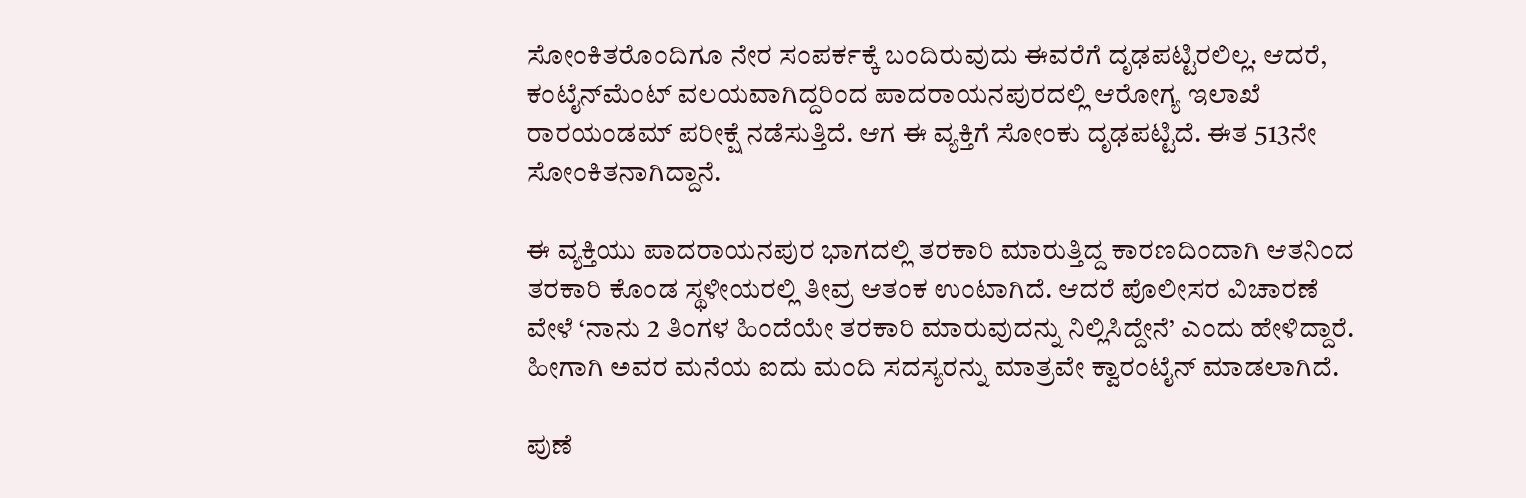ಸೋಂಕಿತರೊಂದಿಗೂ ನೇರ ಸಂಪರ್ಕಕ್ಕೆ ಬಂದಿರುವುದು ಈವರೆಗೆ ದೃಢಪಟ್ಟಿರಲಿಲ್ಲ. ಆದರೆ, ಕಂಟೈನ್‌ಮೆಂಟ್‌ ವಲಯವಾಗಿದ್ದರಿಂದ ಪಾದರಾಯನಪುರದಲ್ಲಿ ಆರೋಗ್ಯ ಇಲಾಖೆ ರಾರ‍ಯಂಡಮ್‌ ಪರೀಕ್ಷೆ ನಡೆಸುತ್ತಿದೆ. ಆಗ ಈ ವ್ಯಕ್ತಿಗೆ ಸೋಂಕು ದೃಢಪಟ್ಟಿದೆ. ಈತ 513ನೇ ಸೋಂಕಿತನಾಗಿದ್ದಾನೆ.

ಈ ವ್ಯಕ್ತಿಯು ಪಾದರಾಯನಪುರ ಭಾಗದಲ್ಲಿ ತರಕಾರಿ ಮಾರುತ್ತಿದ್ದ ಕಾರಣದಿಂದಾಗಿ ಆತನಿಂದ ತರಕಾರಿ ಕೊಂಡ ಸ್ಥಳೀಯರಲ್ಲಿ ತೀವ್ರ ಆತಂಕ ಉಂಟಾಗಿದೆ. ಆದರೆ ಪೊಲೀಸರ ವಿಚಾರಣೆ ವೇಳೆ ‘ನಾನು 2 ತಿಂಗಳ ಹಿಂದೆಯೇ ತರಕಾರಿ ಮಾರುವುದನ್ನು ನಿಲ್ಲಿಸಿದ್ದೇನೆ’ ಎಂದು ಹೇಳಿದ್ದಾರೆ. ಹೀಗಾಗಿ ಅವರ ಮನೆಯ ಐದು ಮಂದಿ ಸದಸ್ಯರನ್ನು ಮಾತ್ರವೇ ಕ್ವಾರಂಟೈನ್‌ ಮಾಡಲಾಗಿದೆ.

ಪುಣೆ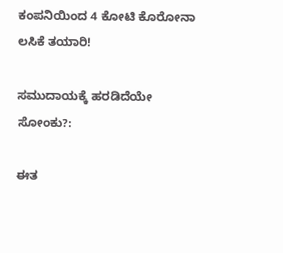ಕಂಪನಿಯಿಂದ 4 ಕೋಟಿ ಕೊರೋನಾ ಲಸಿಕೆ ತಯಾರಿ!

ಸಮುದಾಯಕ್ಕೆ ಹರಡಿದೆಯೇ ಸೋಂಕು?:

ಈತ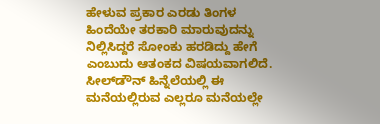ಹೇಳುವ ಪ್ರಕಾರ ಎರಡು ತಿಂಗಳ ಹಿಂದೆಯೇ ತರಕಾರಿ ಮಾರುವುದನ್ನು ನಿಲ್ಲಿಸಿದ್ದರೆ ಸೋಂಕು ಹರಡಿದ್ದು ಹೇಗೆ ಎಂಬುದು ಆತಂಕದ ವಿಷಯವಾಗಲಿದೆ. ಸೀಲ್‌ಡೌನ್‌ ಹಿನ್ನೆಲೆಯಲ್ಲಿ ಈ ಮನೆಯಲ್ಲಿರುವ ಎಲ್ಲರೂ ಮನೆಯಲ್ಲೇ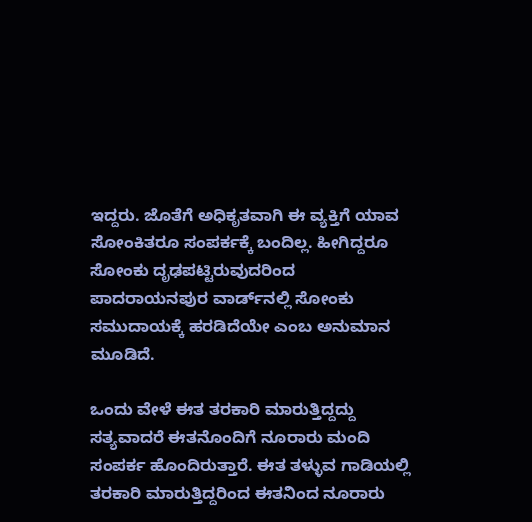ಇದ್ದರು. ಜೊತೆಗೆ ಅಧಿಕೃತವಾಗಿ ಈ ವ್ಯಕ್ತಿಗೆ ಯಾವ ಸೋಂಕಿತರೂ ಸಂಪರ್ಕಕ್ಕೆ ಬಂದಿಲ್ಲ. ಹೀಗಿದ್ದರೂ ಸೋಂಕು ದೃಢಪಟ್ಟಿರುವುದರಿಂದ ಪಾದರಾಯನಪುರ ವಾರ್ಡ್‌ನಲ್ಲಿ ಸೋಂಕು ಸಮುದಾಯಕ್ಕೆ ಹರಡಿದೆಯೇ ಎಂಬ ಅನುಮಾನ ಮೂಡಿದೆ.

ಒಂದು ವೇಳೆ ಈತ ತರಕಾರಿ ಮಾರುತ್ತಿದ್ದದ್ದು ಸತ್ಯವಾದರೆ ಈತನೊಂದಿಗೆ ನೂರಾರು ಮಂದಿ ಸಂಪರ್ಕ ಹೊಂದಿರುತ್ತಾರೆ. ಈತ ತಳ್ಳುವ ಗಾಡಿಯಲ್ಲಿ ತರಕಾರಿ ಮಾರುತ್ತಿದ್ದರಿಂದ ಈತನಿಂದ ನೂರಾರು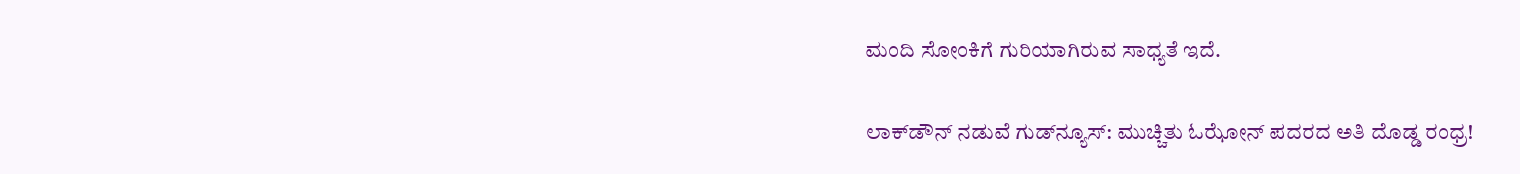ಮಂದಿ ಸೋಂಕಿಗೆ ಗುರಿಯಾಗಿರುವ ಸಾಧ್ಯತೆ ಇದೆ.

ಲಾಕ್‌ಡೌನ್ ನಡುವೆ ಗುಡ್‌ನ್ಯೂಸ್: ಮುಚ್ಚಿತು ಓಝೋನ್ ಪದರದ ಅತಿ ದೊಡ್ಡ ರಂಧ್ರ!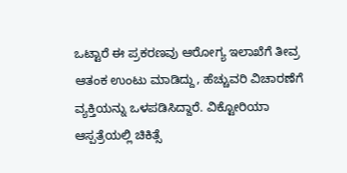ಒಟ್ಟಾರೆ ಈ ಪ್ರಕರಣವು ಆರೋಗ್ಯ ಇಲಾಖೆಗೆ ತೀವ್ರ ಆತಂಕ ಉಂಟು ಮಾಡಿದ್ದು, ಹೆಚ್ಚುವರಿ ವಿಚಾರಣೆಗೆ ವ್ಯಕ್ತಿಯನ್ನು ಒಳಪಡಿಸಿದ್ದಾರೆ. ವಿಕ್ಟೋರಿಯಾ ಆಸ್ಪತ್ರೆಯಲ್ಲಿ ಚಿಕಿತ್ಸೆ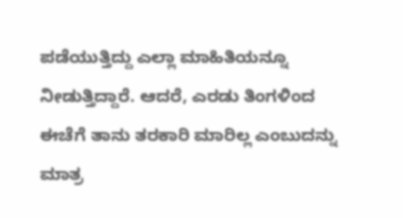ಪಡೆಯುತ್ತಿದ್ದು ಎಲ್ಲಾ ಮಾಹಿತಿಯನ್ನೂ ನೀಡುತ್ತಿದ್ದಾರೆ. ಆದರೆ, ಎರಡು ತಿಂಗಳಿಂದ ಈಚೆಗೆ ತಾನು ತರಕಾರಿ ಮಾರಿಲ್ಲ ಎಂಬುದನ್ನು ಮಾತ್ರ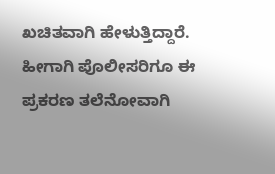ಖಚಿತವಾಗಿ ಹೇಳುತ್ತಿದ್ದಾರೆ. ಹೀಗಾಗಿ ಪೊಲೀಸರಿಗೂ ಈ ಪ್ರಕರಣ ತಲೆನೋವಾಗಿ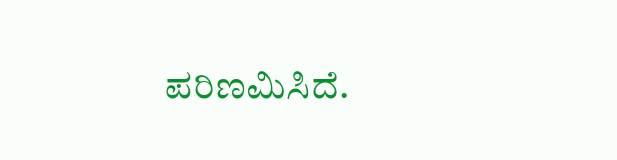ಪರಿಣಮಿಸಿದೆ.